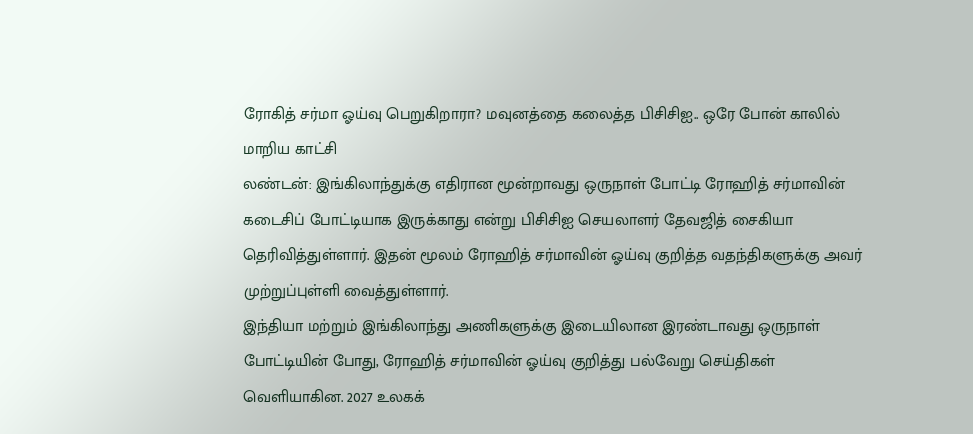ரோகித் சர்மா ஓய்வு பெறுகிறாரா? மவுனத்தை கலைத்த பிசிசிஐ.. ஒரே போன் காலில் மாறிய காட்சி
லண்டன்: இங்கிலாந்துக்கு எதிரான மூன்றாவது ஒருநாள் போட்டி ரோஹித் சர்மாவின் கடைசிப் போட்டியாக இருக்காது என்று பிசிசிஐ செயலாளர் தேவஜித் சைகியா தெரிவித்துள்ளார். இதன் மூலம் ரோஹித் சர்மாவின் ஓய்வு குறித்த வதந்திகளுக்கு அவர் முற்றுப்புள்ளி வைத்துள்ளார்.
இந்தியா மற்றும் இங்கிலாந்து அணிகளுக்கு இடையிலான இரண்டாவது ஒருநாள் போட்டியின் போது, ரோஹித் சர்மாவின் ஓய்வு குறித்து பல்வேறு செய்திகள் வெளியாகின. 2027 உலகக்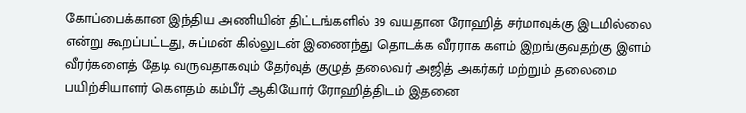கோப்பைக்கான இந்திய அணியின் திட்டங்களில் 39 வயதான ரோஹித் சர்மாவுக்கு இடமில்லை என்று கூறப்பட்டது, சுப்மன் கில்லுடன் இணைந்து தொடக்க வீரராக களம் இறங்குவதற்கு இளம் வீரர்களைத் தேடி வருவதாகவும் தேர்வுத் குழுத் தலைவர் அஜித் அகர்கர் மற்றும் தலைமை பயிற்சியாளர் கௌதம் கம்பீர் ஆகியோர் ரோஹித்திடம் இதனை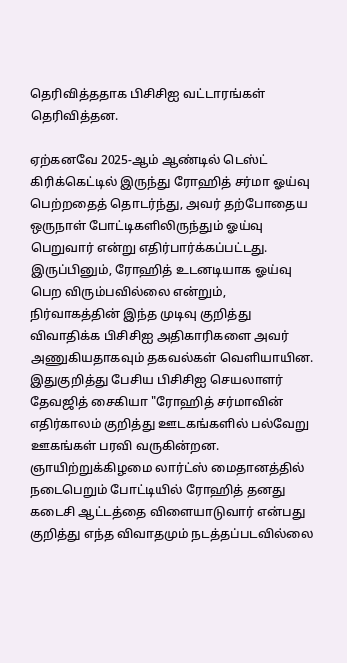தெரிவித்ததாக பிசிசிஐ வட்டாரங்கள் தெரிவித்தன.

ஏற்கனவே 2025-ஆம் ஆண்டில் டெஸ்ட் கிரிக்கெட்டில் இருந்து ரோஹித் சர்மா ஓய்வு பெற்றதைத் தொடர்ந்து, அவர் தற்போதைய ஒருநாள் போட்டிகளிலிருந்தும் ஓய்வு பெறுவார் என்று எதிர்பார்க்கப்பட்டது. இருப்பினும், ரோஹித் உடனடியாக ஓய்வு பெற விரும்பவில்லை என்றும், நிர்வாகத்தின் இந்த முடிவு குறித்து விவாதிக்க பிசிசிஐ அதிகாரிகளை அவர் அணுகியதாகவும் தகவல்கள் வெளியாயின.
இதுகுறித்து பேசிய பிசிசிஐ செயலாளர் தேவஜித் சைகியா "ரோஹித் சர்மாவின் எதிர்காலம் குறித்து ஊடகங்களில் பல்வேறு ஊகங்கள் பரவி வருகின்றன. ஞாயிற்றுக்கிழமை லார்ட்ஸ் மைதானத்தில் நடைபெறும் போட்டியில் ரோஹித் தனது கடைசி ஆட்டத்தை விளையாடுவார் என்பது குறித்து எந்த விவாதமும் நடத்தப்படவில்லை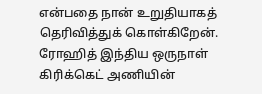என்பதை நான் உறுதியாகத் தெரிவித்துக் கொள்கிறேன்.
ரோஹித் இந்திய ஒருநாள் கிரிக்கெட் அணியின்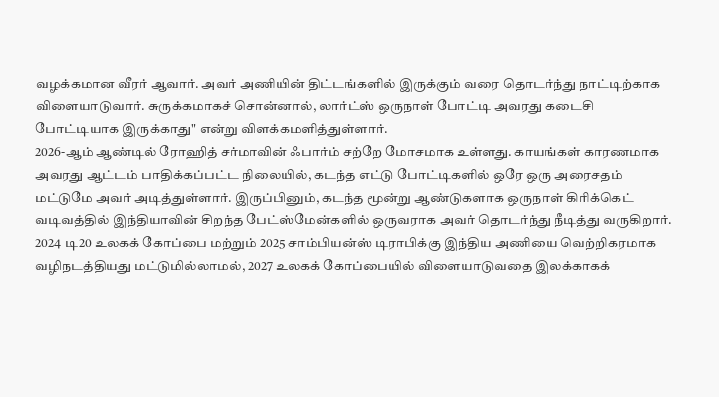வழக்கமான வீரர் ஆவார். அவர் அணியின் திட்டங்களில் இருக்கும் வரை தொடர்ந்து நாட்டிற்காக விளையாடுவார். சுருக்கமாகச் சொன்னால், லார்ட்ஸ் ஒருநாள் போட்டி அவரது கடைசி போட்டியாக இருக்காது" என்று விளக்கமளித்துள்ளார்.
2026-ஆம் ஆண்டில் ரோஹித் சர்மாவின் ஃபார்ம் சற்றே மோசமாக உள்ளது. காயங்கள் காரணமாக அவரது ஆட்டம் பாதிக்கப்பட்ட நிலையில், கடந்த எட்டு போட்டிகளில் ஒரே ஒரு அரைசதம் மட்டுமே அவர் அடித்துள்ளார். இருப்பினும், கடந்த மூன்று ஆண்டுகளாக ஒருநாள் கிரிக்கெட் வடிவத்தில் இந்தியாவின் சிறந்த பேட்ஸ்மேன்களில் ஒருவராக அவர் தொடர்ந்து நீடித்து வருகிறார்.
2024 டி20 உலகக் கோப்பை மற்றும் 2025 சாம்பியன்ஸ் டிராபிக்கு இந்திய அணியை வெற்றிகரமாக வழிநடத்தியது மட்டுமில்லாமல், 2027 உலகக் கோப்பையில் விளையாடுவதை இலக்காகக்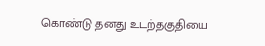கொண்டு தனது உடற்தகுதியை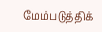மேம்படுத்திக்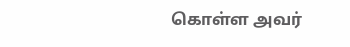கொள்ள அவர்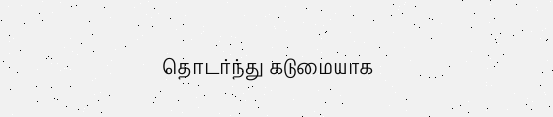தொடர்ந்து கடுமையாக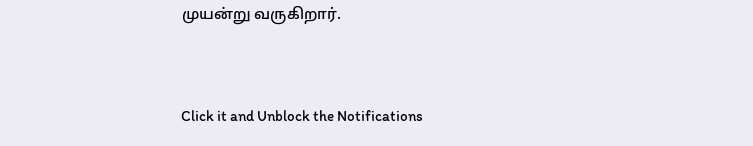முயன்று வருகிறார்.


Click it and Unblock the Notifications